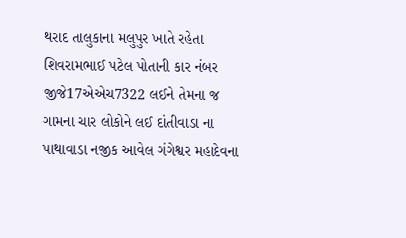થરાદ તાલુકાના મલુપુર ખાતે રહેતા શિવરામભાઈ પટેલ પોતાની કાર નંબર જીજે17એએચ7322 લઈને તેમના જ ગામના ચાર લોકોને લઈ દાંતીવાડા ના પાથાવાડા નજીક આવેલ ગંગેશ્વર મહાદેવના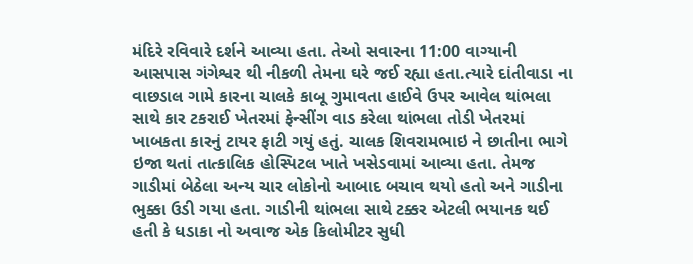મંદિરે રવિવારે દર્શને આવ્યા હતા. તેઓ સવારના 11:00 વાગ્યાની આસપાસ ગંગેશ્વર થી નીકળી તેમના ઘરે જઈ રહ્યા હતા.ત્યારે દાંતીવાડા ના વાછડાલ ગામે કારના ચાલકે કાબૂ ગુમાવતા હાઈવે ઉપર આવેલ થાંભલા સાથે કાર ટકરાઈ ખેતરમાં ફેન્સીંગ વાડ કરેલા થાંભલા તોડી ખેતરમાં ખાબકતા કારનું ટાયર ફાટી ગયું હતું. ચાલક શિવરામભાઇ ને છાતીના ભાગે ઇજા થતાં તાત્કાલિક હોસ્પિટલ ખાતે ખસેડવામાં આવ્યા હતા. તેમજ ગાડીમાં બેઠેલા અન્ય ચાર લોકોનો આબાદ બચાવ થયો હતો અને ગાડીના ભુક્કા ઉડી ગયા હતા. ગાડીની થાંભલા સાથે ટક્કર એટલી ભયાનક થઈ હતી કે ધડાકા નો અવાજ એક કિલોમીટર સુધી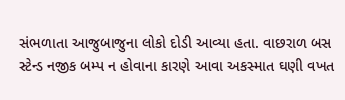સંભળાતા આજુબાજુના લોકો દોડી આવ્યા હતા. વાછરાળ બસ સ્ટેન્ડ નજીક બમ્પ ન હોવાના કારણે આવા અકસ્માત ઘણી વખત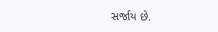સર્જાય છે.